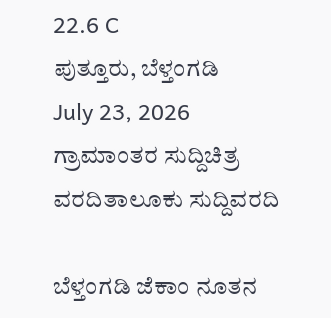22.6 C
ಪುತ್ತೂರು, ಬೆಳ್ತಂಗಡಿ
July 23, 2026
ಗ್ರಾಮಾಂತರ ಸುದ್ದಿಚಿತ್ರ ವರದಿತಾಲೂಕು ಸುದ್ದಿವರದಿ

ಬೆಳ್ತಂಗಡಿ ಜೆಕಾಂ ನೂತನ‌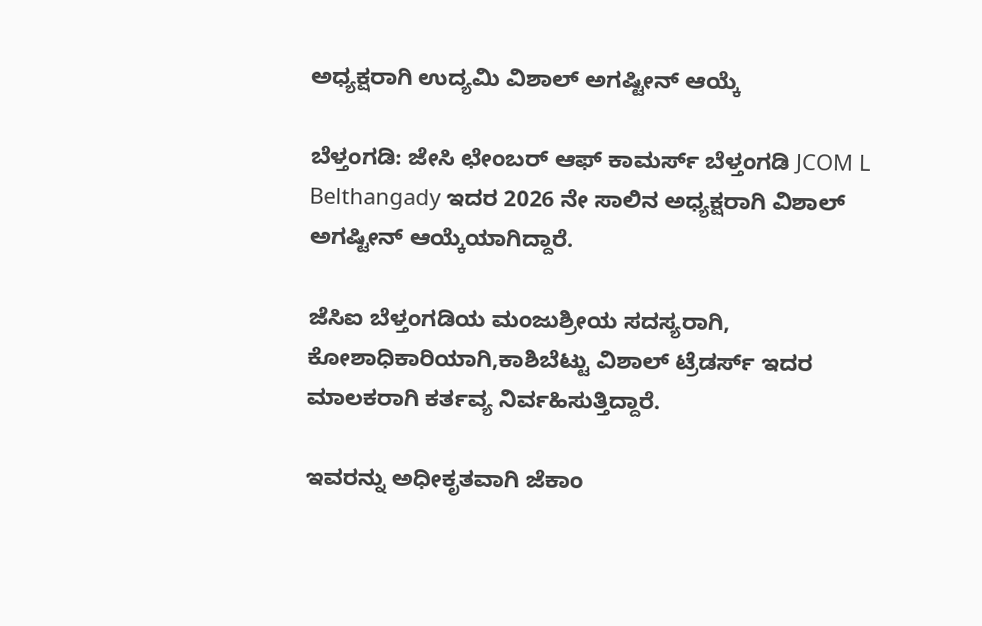ಅಧ್ಯಕ್ಷರಾಗಿ ಉದ್ಯಮಿ ವಿಶಾಲ್ ಅಗಷ್ಟೀನ್ ಆಯ್ಕೆ

ಬೆಳ್ತಂಗಡಿ: ಜೇಸಿ ಛೇಂಬರ್ ಆಫ್ ಕಾಮರ್ಸ್ ಬೆಳ್ತಂಗಡಿ JCOM L Belthangady ಇದರ 2026 ನೇ ಸಾಲಿನ ಅಧ್ಯಕ್ಷರಾಗಿ ವಿಶಾಲ್ ಅಗಷ್ಟೀನ್ ಆಯ್ಕೆಯಾಗಿದ್ದಾರೆ.

ಜೆಸಿಐ ಬೆಳ್ತಂಗಡಿಯ ಮಂಜುಶ್ರೀಯ ಸದಸ್ಯರಾಗಿ, ಕೋಶಾಧಿಕಾರಿಯಾಗಿ,ಕಾಶಿಬೆಟ್ಟು ವಿಶಾಲ್ ಟ್ರೆಡರ್ಸ್ ಇದರ ಮಾಲಕರಾಗಿ ಕರ್ತವ್ಯ ನಿರ್ವಹಿಸುತ್ತಿದ್ದಾರೆ.

ಇವರನ್ನು ಅಧೀಕೃತವಾಗಿ ಜೆಕಾಂ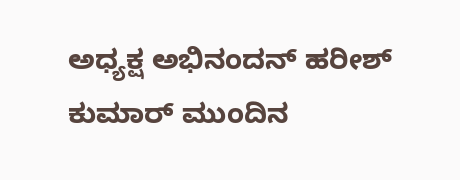ಅಧ್ಯಕ್ಷ ಅಭಿನಂದನ್ ಹರೀಶ್ ಕುಮಾರ್ ಮುಂದಿನ‌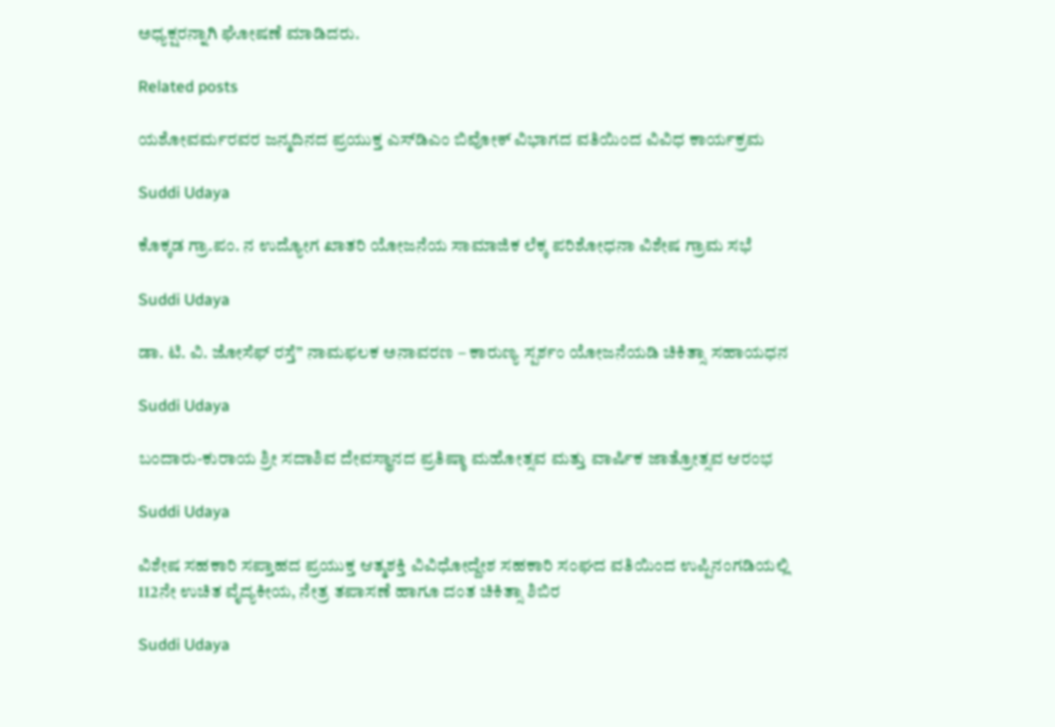ಅಧ್ಯಕ್ಷರನ್ನಾಗಿ ಘೋಷಣೆ ಮಾಡಿದರು.

Related posts

ಯಶೋವರ್ಮರವರ ಜನ್ಮದಿನದ ಪ್ರಯುಕ್ತ ಎಸ್‌ಡಿಎಂ ಬಿವೋಕ್ ವಿಭಾಗದ ವತಿಯಿಂದ ವಿವಿಧ ಕಾರ್ಯಕ್ರಮ

Suddi Udaya

ಕೊಕ್ಕಡ ಗ್ರಾ.ಪಂ. ನ ಉದ್ಯೋಗ ಖಾತರಿ ಯೋಜನೆಯ ಸಾಮಾಜಿಕ ಲೆಕ್ಕ ಪರಿಶೋಧನಾ ವಿಶೇಷ ಗ್ರಾಮ ಸಭೆ

Suddi Udaya

ಡಾ. ಟಿ. ವಿ. ಜೋಸೆಫ್ ರಸ್ತೆ” ನಾಮಫಲಕ ಅನಾವರಣ – ಕಾರುಣ್ಯ ಸ್ಪರ್ಶಂ ಯೋಜನೆಯಡಿ ಚಿಕಿತ್ಸಾ ಸಹಾಯಧನ

Suddi Udaya

ಬಂದಾರು-ಕುರಾಯ ಶ್ರೀ ಸದಾಶಿವ ದೇವಸ್ಥಾನದ ಪ್ರತಿಷ್ಠಾ ಮಹೋತ್ಸವ ಮತ್ತು ವಾರ್ಷಿಕ ಜಾತ್ರೋತ್ಸವ ಆರಂಭ

Suddi Udaya

ವಿಶೇಷ ಸಹಕಾರಿ ಸಪ್ತಾಹದ ಪ್ರಯುಕ್ತ ಆತ್ಮಶಕ್ತಿ ವಿವಿಧೋದ್ದೇಶ ಸಹಕಾರಿ ಸಂಘದ ವತಿಯಿಂದ ಉಪ್ಪಿನಂಗಡಿಯಲ್ಲಿ 112ನೇ ಉಚಿತ ವೈದ್ಯಕೀಯ, ನೇತ್ರ ತಪಾಸಣೆ ಹಾಗೂ ದಂತ ಚಿಕಿತ್ಸಾ ಶಿಬಿರ

Suddi Udaya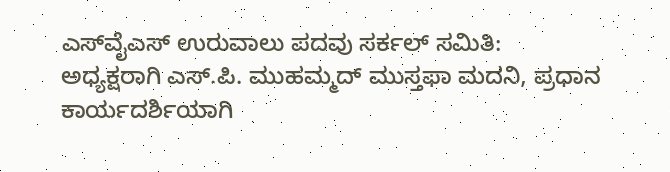ಎಸ್‌ವೈಎಸ್‌ ಉರುವಾಲು ಪದವು ಸರ್ಕಲ್ ಸಮಿತಿ: ಅಧ್ಯಕ್ಷರಾಗಿ ಎಸ್‌.ಪಿ. ಮುಹಮ್ಮದ್ ಮುಸ್ತಫಾ ಮದನಿ, ಪ್ರಧಾನ ಕಾರ್ಯದರ್ಶಿಯಾಗಿ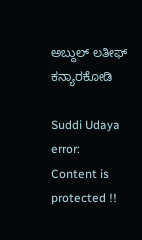ಅಬ್ದುಲ್ ಲತೀಫ್ ಕನ್ಯಾರಕೋಡಿ

Suddi Udaya
error: Content is protected !!